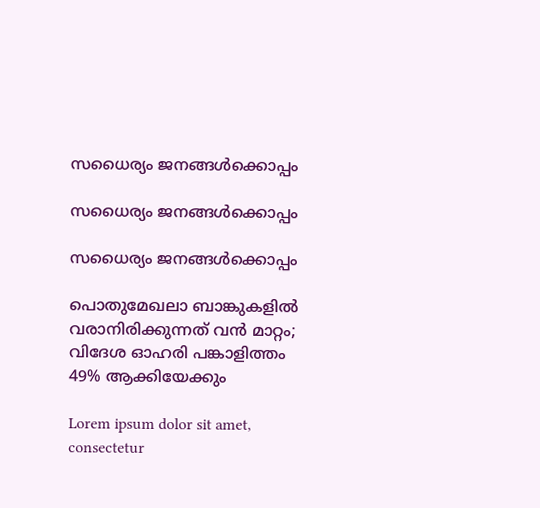സധൈര്യം ജനങ്ങൾക്കൊപ്പം

സധൈര്യം ജനങ്ങൾക്കൊപ്പം

സധൈര്യം ജനങ്ങൾക്കൊപ്പം

പൊതുമേഖലാ ബാങ്കുകളില്‍ വരാനിരിക്കുന്നത് വന്‍ മാറ്റം; വിദേശ ഓഹരി പങ്കാളിത്തം 49% ആക്കിയേക്കും

Lorem ipsum dolor sit amet, consectetur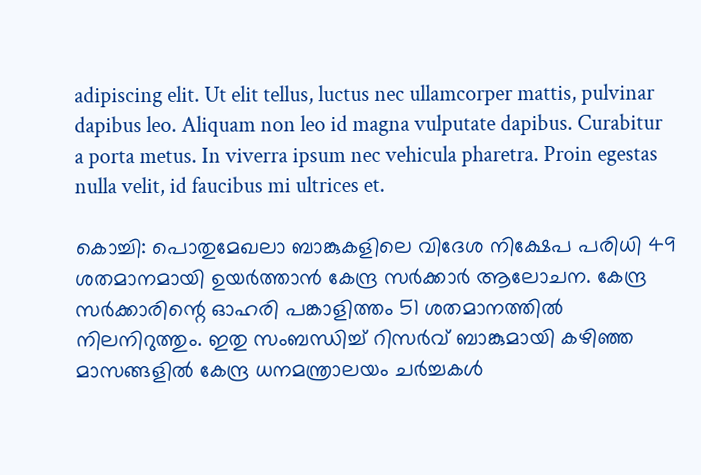adipiscing elit. Ut elit tellus, luctus nec ullamcorper mattis, pulvinar dapibus leo. Aliquam non leo id magna vulputate dapibus. Curabitur a porta metus. In viverra ipsum nec vehicula pharetra. Proin egestas nulla velit, id faucibus mi ultrices et.

കൊച്ചി: പൊതുമേഖലാ ബാങ്കുകളിലെ വിദേശ നിക്ഷേപ പരിധി 49 ശതമാനമായി ഉയര്‍ത്താന്‍ കേന്ദ്ര സര്‍ക്കാര്‍ ആലോചന. കേന്ദ്ര സര്‍ക്കാരിന്റെ ഓഹരി പങ്കാളിത്തം 51 ശതമാനത്തില്‍ നിലനിറുത്തും. ഇതു സംബന്ധിച്ച് റിസര്‍വ് ബാങ്കുമായി കഴിഞ്ഞ മാസങ്ങളില്‍ കേന്ദ്ര ധനമന്ത്രാലയം ചര്‍ച്ചകള്‍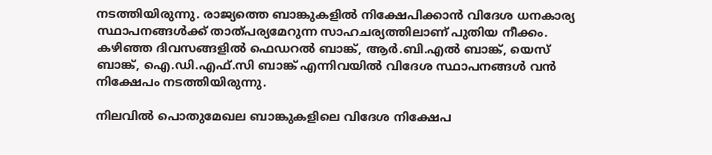നടത്തിയിരുന്നു. രാജ്യത്തെ ബാങ്കുകളില്‍ നിക്ഷേപിക്കാന്‍ വിദേശ ധനകാര്യ സ്ഥാപനങ്ങള്‍ക്ക് താത്പര്യമേറുന്ന സാഹചര്യത്തിലാണ് പുതിയ നീക്കം. കഴിഞ്ഞ ദിവസങ്ങളില്‍ ഫെഡറല്‍ ബാങ്ക്, ആര്‍.ബി.എല്‍ ബാങ്ക്, യെസ് ബാങ്ക്, ഐ.ഡി.എഫ്.സി ബാങ്ക് എന്നിവയില്‍ വിദേശ സ്ഥാപനങ്ങള്‍ വന്‍ നിക്ഷേപം നടത്തിയിരുന്നു.

നിലവില്‍ പൊതുമേഖല ബാങ്കുകളിലെ വിദേശ നിക്ഷേപ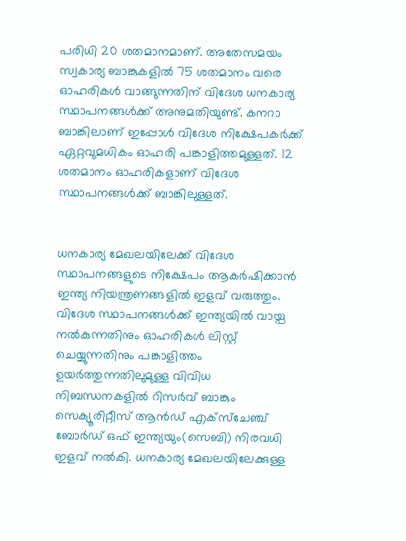പരിധി 20 ശതമാനമാണ്. അതേസമയം സ്വകാര്യ ബാങ്കുകളില്‍ 75 ശതമാനം വരെ ഓഹരികള്‍ വാങ്ങുന്നതിന് വിദേശ ധനകാര്യ സ്ഥാപനങ്ങള്‍ക്ക് അനുമതിയുണ്ട്. കനറാ ബാങ്കിലാണ് ഇപ്പോള്‍ വിദേശ നിക്ഷേപകര്‍ക്ക് ഏറ്റവുമധികം ഓഹരി പങ്കാളിത്തമുള്ളത്. 12 ശതമാനം ഓഹരികളാണ് വിദേശ സ്ഥാപനങ്ങള്‍ക്ക് ബാങ്കിലുള്ളത്.


ധനകാര്യ മേഖലയിലേക്ക് വിദേശ സ്ഥാപനങ്ങളുടെ നിക്ഷേപം ആകര്‍ഷിക്കാന്‍ ഇന്ത്യ നിയന്ത്രണങ്ങളില്‍ ഇളവ് വരുത്തും. വിദേശ സ്ഥാപനങ്ങള്‍ക്ക് ഇന്ത്യയില്‍ വായ്പ നല്‍കുന്നതിനും ഓഹരികള്‍ ലിസ്റ്റ് ചെയ്യുന്നതിനും പങ്കാളിത്തം ഉയര്‍ത്തുന്നതിലുമുള്ള വിവിധ നിബന്ധനകളില്‍ റിസര്‍വ് ബാങ്കും സെക്യൂരിറ്റീസ് ആന്‍ഡ് എക്സ്‌ചേഞ്ച് ബോര്‍ഡ് ഒഫ് ഇന്ത്യയും(സെബി) നിരവധി ഇളവ് നല്‍കി. ധനകാര്യ മേഖലയിലേക്കുള്ള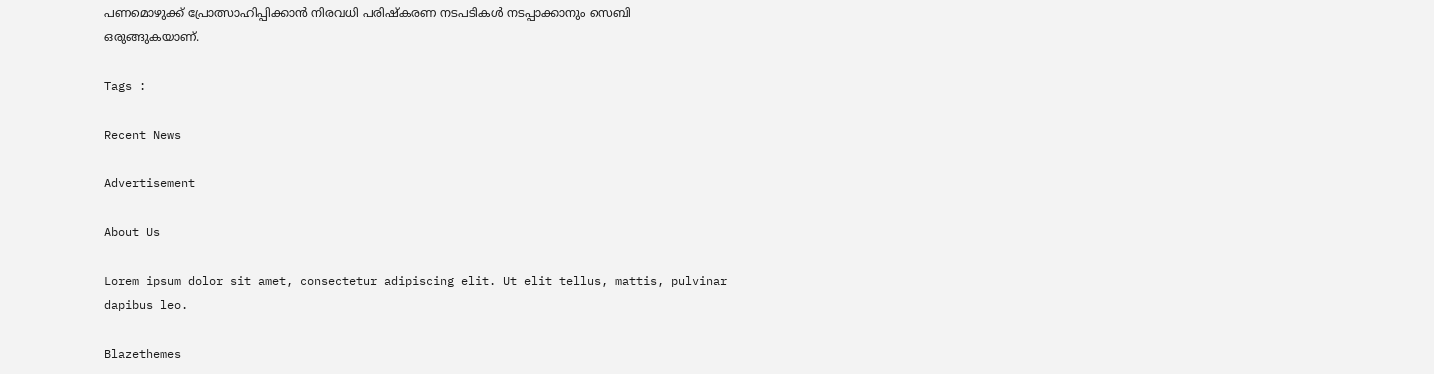പണമൊഴുക്ക് പ്രോത്സാഹിപ്പിക്കാന്‍ നിരവധി പരിഷ്‌കരണ നടപടികള്‍ നടപ്പാക്കാനും സെബി ഒരുങ്ങുകയാണ്.

Tags :

Recent News

Advertisement

About Us

Lorem ipsum dolor sit amet, consectetur adipiscing elit. Ut elit tellus, mattis, pulvinar dapibus leo.

Blazethemes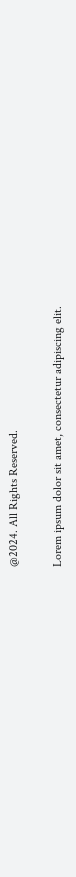@2024. All Rights Reserved.

Lorem ipsum dolor sit amet, consectetur adipiscing elit.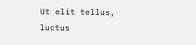Ut elit tellus, luctus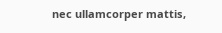nec ullamcorper mattis,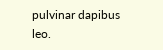pulvinar dapibus leo.